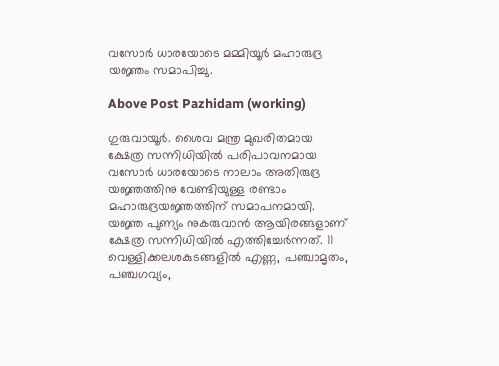വസോർ ധാരയോടെ മമ്മിയൂർ മഹാരുദ്ര യജ്ഞം സമാപിച്ചു.

Above Post Pazhidam (working)

ഗുരുവായൂർ. ശൈവ മന്ത്ര മുഖരിതമായ ക്ഷേത്ര സന്നിധിയിൽ പരിപാവനമായ വസോർ ധാരയോടെ നാലാം അതിരുദ്ര യജ്ഞത്തിനു വേണ്ടിയുള്ള രണ്ടാം മഹാരുദ്രയജ്ഞത്തിന് സമാപനമായി. യജ്ഞ പുണ്യം നുകരുവാൻ ആയിരങ്ങളാണ് ക്ഷേത്ര സന്നിധിയിൽ എത്തിച്ചേർന്നത്. 11 വെള്ളിക്കലശകുടങ്ങളിൽ എണ്ണ, പഞ്ചാമൃതം, പഞ്ചഗവ്യം,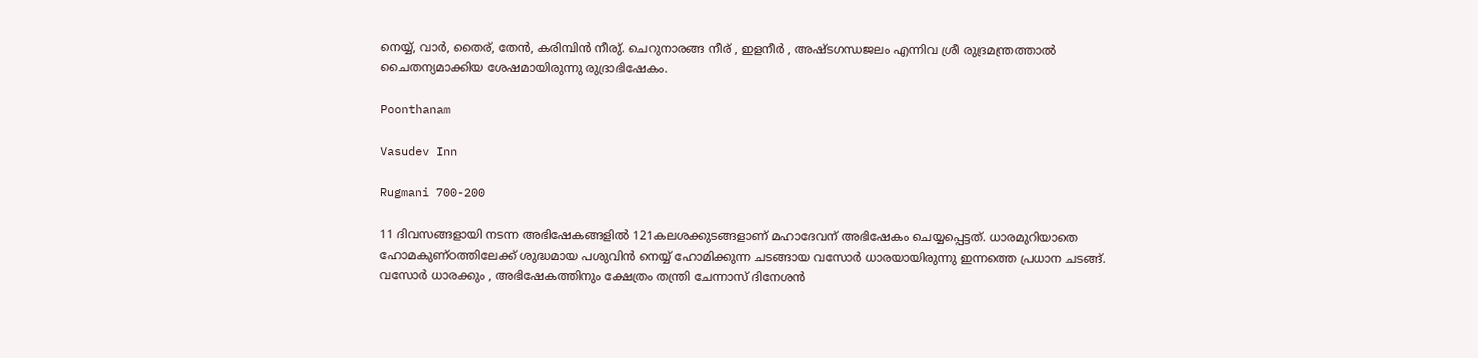നെയ്യ്, വാർ, തൈര്, തേൻ, കരിമ്പിൻ നീരു്. ചെറുനാരങ്ങ നീര് , ഇളനീർ , അഷ്ടഗന്ധജലം എന്നിവ ശ്രീ രുദ്രമന്ത്രത്താൽ ചൈതന്യമാക്കിയ ശേഷമായിരുന്നു രുദ്രാഭിഷേകം.

Poonthanam

Vasudev Inn

Rugmani 700-200

11 ദിവസങ്ങളായി നടന്ന അഭിഷേകങ്ങളിൽ 121കലശക്കുടങ്ങളാണ് മഹാദേവന് അഭിഷേകം ചെയ്യപ്പെട്ടത്. ധാരമുറിയാതെ ഹോമകുണ്ഠത്തിലേക്ക് ശുദ്ധമായ പശുവിൻ നെയ്യ് ഹോമിക്കുന്ന ചടങ്ങായ വസോർ ധാരയായിരുന്നു ഇന്നത്തെ പ്രധാന ചടങ്ങ്. വസോർ ധാരക്കും , അഭിഷേകത്തിനും ക്ഷേത്രം തന്ത്രി ചേന്നാസ് ദിനേശൻ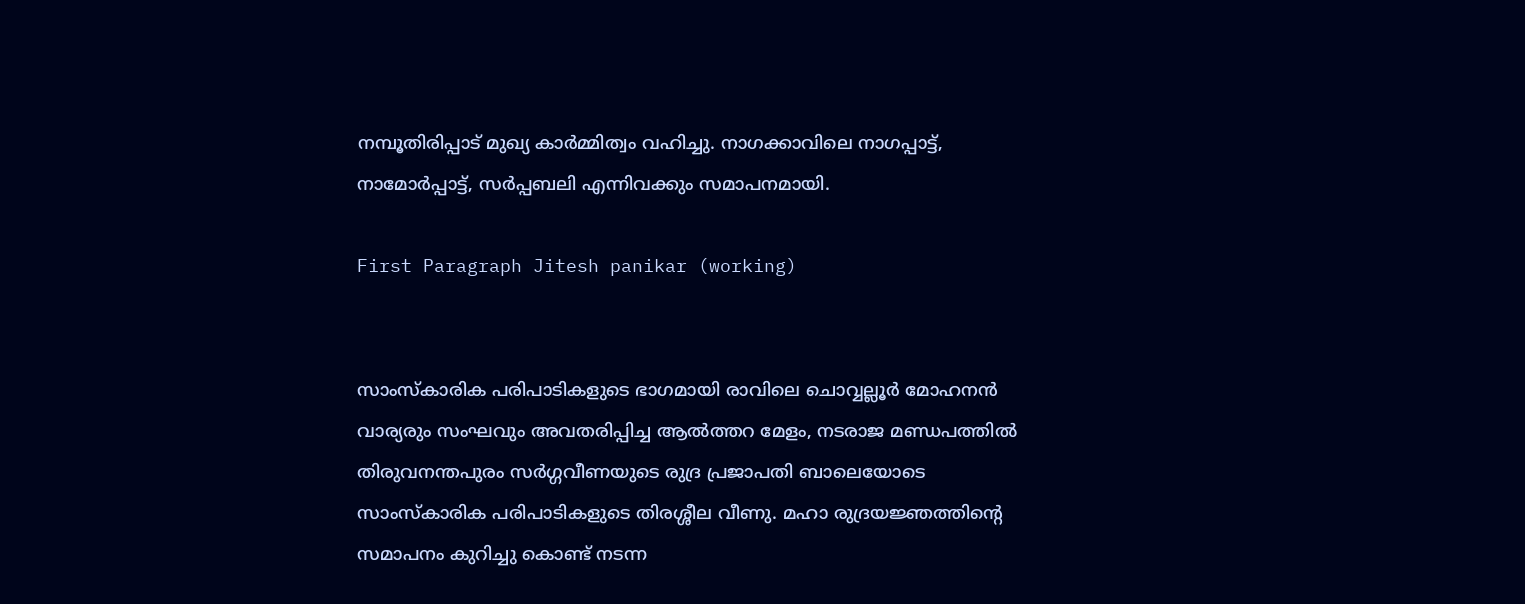നമ്പൂതിരിപ്പാട് മുഖ്യ കാർമ്മിത്വം വഹിച്ചു. നാഗക്കാവിലെ നാഗപ്പാട്ട്, നാമോർപ്പാട്ട്, സർപ്പബലി എന്നിവക്കും സമാപനമായി.

First Paragraph Jitesh panikar (working)


സാംസ്കാരിക പരിപാടികളുടെ ഭാഗമായി രാവിലെ ചൊവ്വല്ലൂർ മോഹനൻ വാര്യരും സംഘവും അവതരിപ്പിച്ച ആൽത്തറ മേളം, നടരാജ മണ്ഡപത്തിൽ തിരുവനന്തപുരം സർഗ്ഗവീണയുടെ രുദ്ര പ്രജാപതി ബാലെയോടെ സാംസ്കാരിക പരിപാടികളുടെ തിരശ്ശീല വീണു. മഹാ രുദ്രയജ്ഞത്തിന്റെ സമാപനം കുറിച്ചു കൊണ്ട് നടന്ന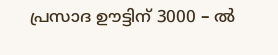പ്രസാദ ഊട്ടിന് 3000 – ൽ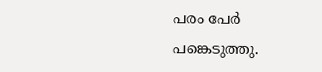പരം പേർ പങ്കെടുത്തു.